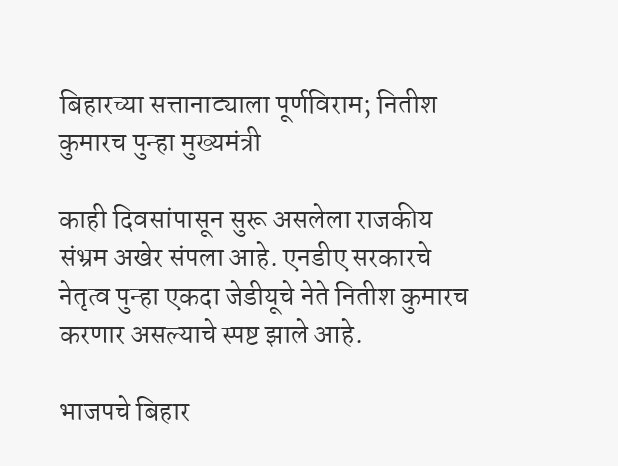बिहारच्या सत्तानाट्याला पूर्णविराम; नितीश कुमारच पुन्हा मुख्यमंत्री

काही दिवसांपासून सुरू असलेला राजकीय संभ्रम अखेर संपला आहे. एनडीए सरकारचे नेतृत्व पुन्हा एकदा जेडीयूचे नेते नितीश कुमारच करणार असल्याचे स्पष्ट झाले आहे.

भाजपचे बिहार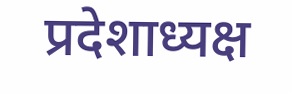प्रदेशाध्यक्ष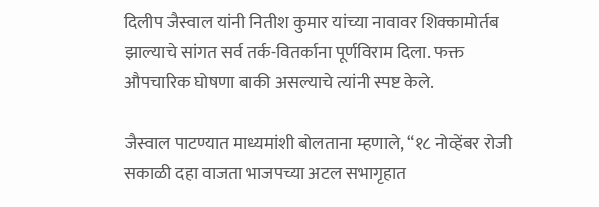दिलीप जैस्वाल यांनी नितीश कुमार यांच्या नावावर शिक्कामोर्तब झाल्याचे सांगत सर्व तर्क-वितर्काना पूर्णविराम दिला. फक्त औपचारिक घोषणा बाकी असल्याचे त्यांनी स्पष्ट केले.

जैस्वाल पाटण्यात माध्यमांशी बोलताना म्हणाले, “१८ नोव्हेंबर रोजी सकाळी दहा वाजता भाजपच्या अटल सभागृहात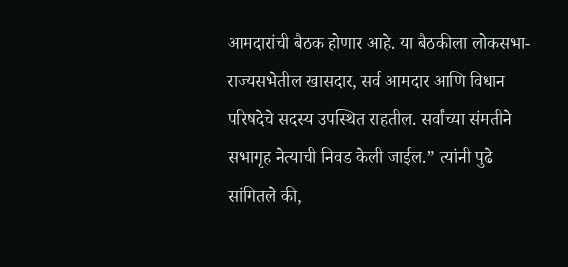आमदारांची बैठक होणार आहे. या बैठकीला लोकसभा-राज्यसभेतील खासदार, सर्व आमदार आणि विधान परिषदेचे सदस्य उपस्थित राहतील. सर्वांच्या संमतीने सभागृह नेत्याची निवड केली जाईल.” त्यांनी पुढे सांगितले की,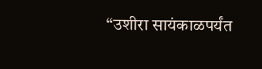“उशीरा सायंकाळपर्यंत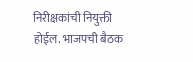निरीक्षकांची नियुक्ती होईल. भाजपची बैठक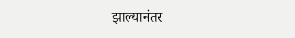झाल्यानंतर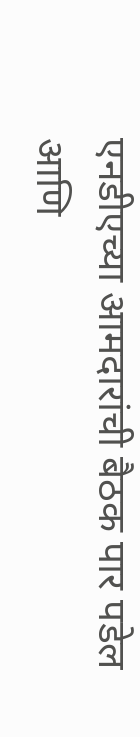एनडीएच्या आमदारांची बैठक पार पडेल आणि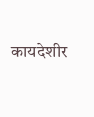कायदेशीर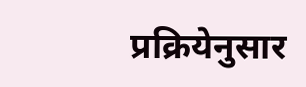प्रक्रियेनुसार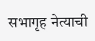सभागृह नेत्याची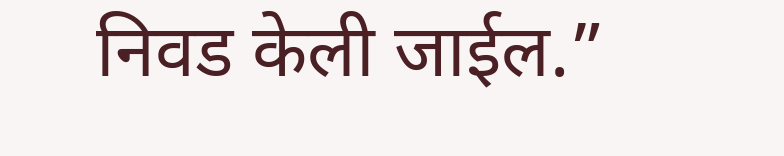निवड केली जाईल.”